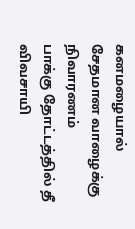கனமழையால் சேதமான வாழைக்கு நிவாரணம்
பாக்கு தோட்டத்தில் தீ விவசாயி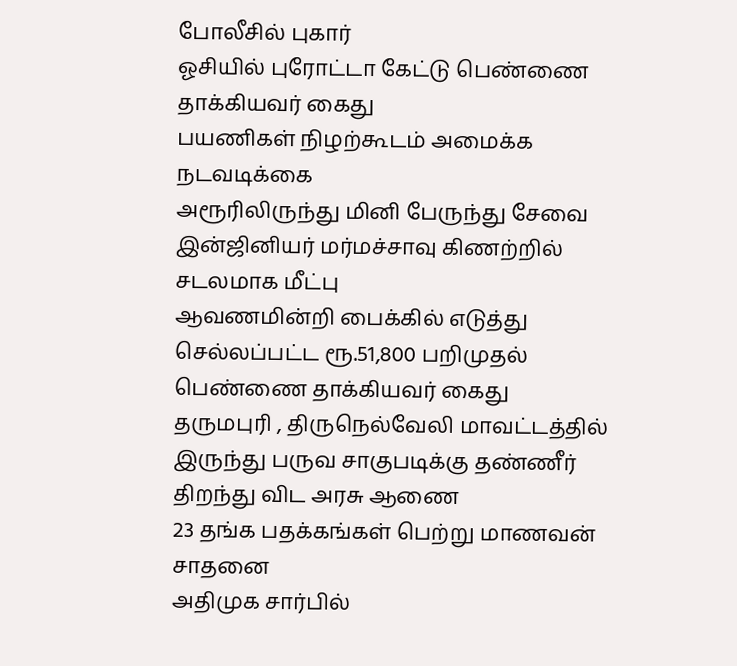போலீசில் புகார்
ஓசியில் புரோட்டா கேட்டு பெண்ணை தாக்கியவர் கைது
பயணிகள் நிழற்கூடம் அமைக்க நடவடிக்கை
அரூரிலிருந்து மினி பேருந்து சேவை
இன்ஜினியர் மர்மச்சாவு கிணற்றில் சடலமாக மீட்பு
ஆவணமின்றி பைக்கில் எடுத்து செல்லப்பட்ட ரூ.51,800 பறிமுதல்
பெண்ணை தாக்கியவர் கைது
தருமபுரி , திருநெல்வேலி மாவட்டத்தில் இருந்து பருவ சாகுபடிக்கு தண்ணீர் திறந்து விட அரசு ஆணை
23 தங்க பதக்கங்கள் பெற்று மாணவன் சாதனை
அதிமுக சார்பில்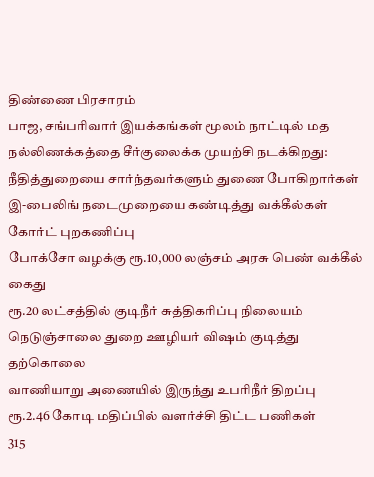திண்ணை பிரசாரம்
பாஜ, சங்பரிவார் இயக்கங்கள் மூலம் நாட்டில் மத நல்லிணக்கத்தை சீர்குலைக்க முயற்சி நடக்கிறது: நீதித்துறையை சார்ந்தவர்களும் துணை போகிறார்கள்
இ-பைலிங் நடைமுறையை கண்டித்து வக்கீல்கள் கோர்ட் புறகணிப்பு
போக்சோ வழக்கு ரூ.10,000 லஞ்சம் அரசு பெண் வக்கீல் கைது
ரூ.20 லட்சத்தில் குடிநீர் சுத்திகரிப்பு நிலையம்
நெடுஞ்சாலை துறை ஊழியர் விஷம் குடித்து தற்கொலை
வாணியாறு அணையில் இருந்து உபரிநீர் திறப்பு
ரூ.2.46 கோடி மதிப்பில் வளர்ச்சி திட்ட பணிகள்
315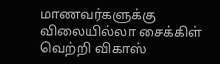மாணவர்களுக்கு விலையில்லா சைக்கிள்
வெற்றி விகாஸ்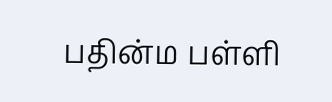பதின்ம பள்ளி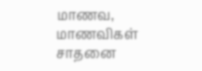மாணவ, மாணவிகள் சாதனை